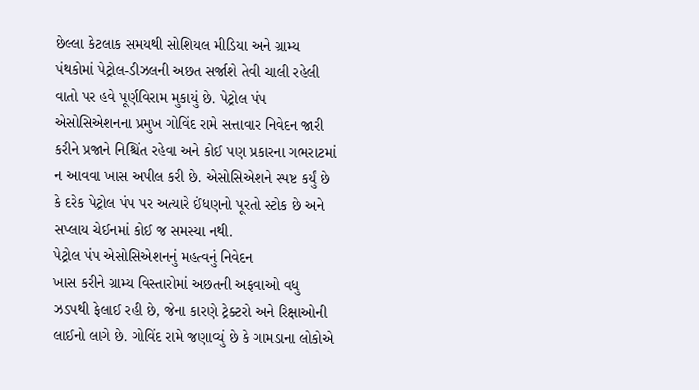છેલ્લા કેટલાક સમયથી સોશિયલ મીડિયા અને ગ્રામ્ય પંથકોમાં પેટ્રોલ-ડીઝલની અછત સર્જાશે તેવી ચાલી રહેલી વાતો પર હવે પૂર્ણવિરામ મુકાયું છે. પેટ્રોલ પંપ એસોસિએશનના પ્રમુખ ગોવિંદ રામે સત્તાવાર નિવેદન જારી કરીને પ્રજાને નિશ્ચિંત રહેવા અને કોઈ પણ પ્રકારના ગભરાટમાં ન આવવા ખાસ અપીલ કરી છે. એસોસિએશને સ્પષ્ટ કર્યું છે કે દરેક પેટ્રોલ પંપ પર અત્યારે ઈંધણનો પૂરતો સ્ટોક છે અને સપ્લાય ચેઈનમાં કોઈ જ સમસ્યા નથી.
પેટ્રોલ પંપ એસોસિએશનનું મહત્વનું નિવેદન
ખાસ કરીને ગ્રામ્ય વિસ્તારોમાં અછતની અફવાઓ વધુ ઝડપથી ફેલાઈ રહી છે, જેના કારણે ટ્રેક્ટરો અને રિક્ષાઓની લાઈનો લાગે છે. ગોવિંદ રામે જણાવ્યું છે કે ગામડાના લોકોએ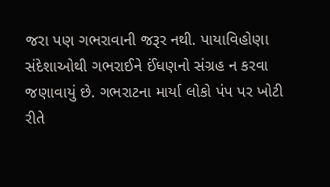જરા પણ ગભરાવાની જરૂર નથી. પાયાવિહોણા સંદેશાઓથી ગભરાઈને ઈંધણનો સંગ્રહ ન કરવા જણાવાયું છે. ગભરાટના માર્યા લોકો પંપ પર ખોટી રીતે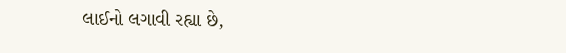લાઈનો લગાવી રહ્યા છે,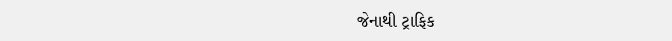જેનાથી ટ્રાફિક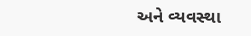અને વ્યવસ્થા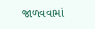જાળવવામાં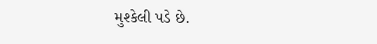મુશ્કેલી પડે છે.